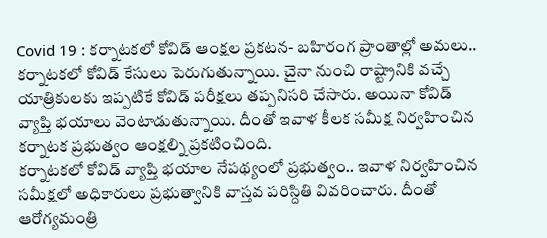Covid 19 : కర్నాటకలో కోవిడ్ ఆంక్షల ప్రకటన- బహిరంగ ప్రాంతాల్లో అమలు..
కర్నాటకలో కోవిడ్ కేసులు పెరుగుతున్నాయి. చైనా నుంచి రాష్ట్రానికి వచ్చే యాత్రికులకు ఇప్పటికే కోవిడ్ పరీక్షలు తప్పనిసరి చేసారు. అయినా కోవిడ్ వ్యాప్తి భయాలు వెంటాడుతున్నాయి. దీంతో ఇవాళ కీలక సమీక్ష నిర్వహించిన కర్నాటక ప్రభుత్వం ఆంక్షల్ని ప్రకటించింది.
కర్నాటకలో కోవిడ్ వ్యాప్తి భయాల నేపథ్యంలో ప్రభుత్వం.. ఇవాళ నిర్వహించిన సమీక్షలో అధికారులు ప్రభుత్వానికి వాస్తవ పరిస్దితి వివరించారు. దీంతో ఆరోగ్యమంత్రి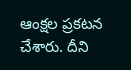ఆంక్షల ప్రకటన చేశారు. దీని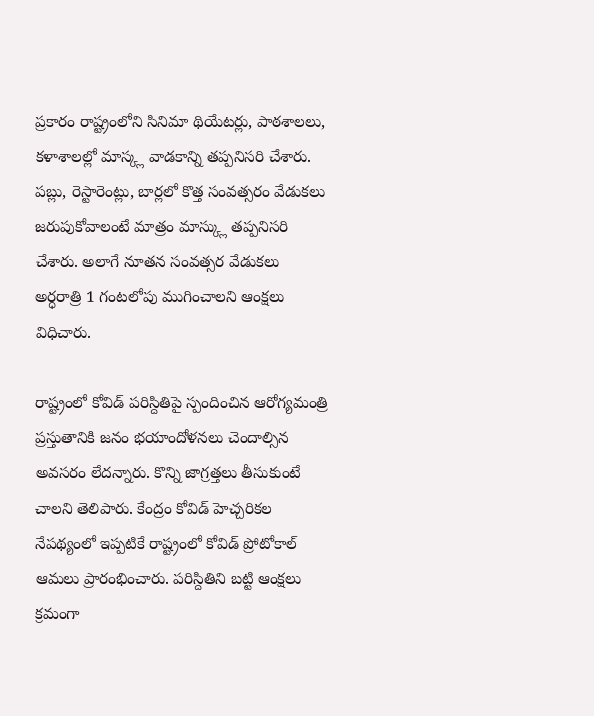ప్రకారం రాష్ట్రంలోని సినిమా థియేటర్లు, పాఠశాలలు, కళాశాలల్లో మాస్క్ల వాడకాన్ని తప్పనిసరి చేశారు. పబ్లు, రెస్టారెంట్లు, బార్లలో కొత్త సంవత్సరం వేడుకలు జరుపుకోవాలంటే మాత్రం మాస్క్లు తప్పనిసరి చేశారు. అలాగే నూతన సంవత్సర వేడుకలు అర్ధరాత్రి 1 గంటలోపు ముగించాలని ఆంక్షలు విధిచారు.

రాష్ట్రంలో కోవిడ్ పరిస్దితిపై స్పందించిన ఆరోగ్యమంత్రి ప్రస్తుతానికి జనం భయాందోళనలు చెందాల్సిన అవసరం లేదన్నారు. కొన్ని జాగ్రత్తలు తీసుకుంటే చాలని తెలిపారు. కేంద్రం కోవిడ్ హెచ్చరికల నేపథ్యంలో ఇప్పటికే రాష్ట్రంలో కోవిడ్ ప్రోటోకాల్ ఆమలు ప్రారంభించారు. పరిస్దితిని బట్టి ఆంక్షలు క్రమంగా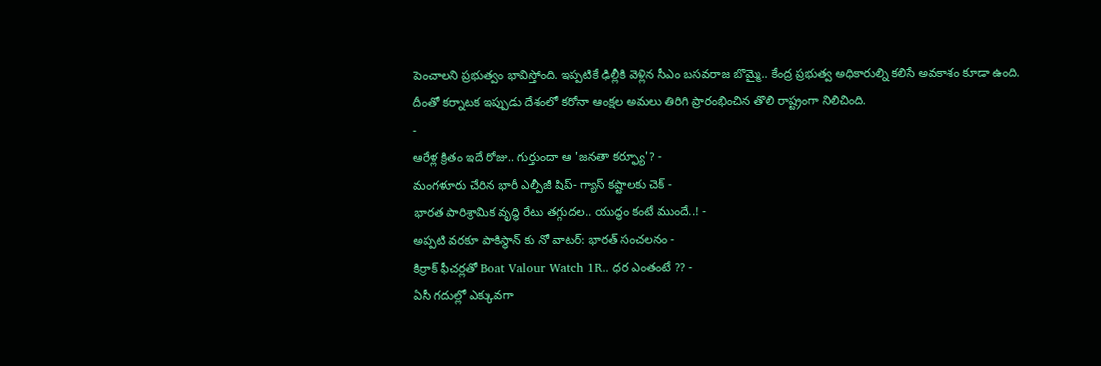పెంచాలని ప్రభుత్వం భావిస్తోంది. ఇప్పటికే ఢిల్లీకి వెళ్లిన సీఎం బసవరాజ బొమ్మై.. కేంద్ర ప్రభుత్వ అధికారుల్ని కలిసే అవకాశం కూడా ఉంది. దీంతో కర్నాటక ఇప్పుడు దేశంలో కరోనా ఆంక్షల అమలు తిరిగి ప్రారంభించిన తొలి రాష్ట్రంగా నిలిచింది.
-
ఆరేళ్ల క్రితం ఇదే రోజు.. గుర్తుందా ఆ 'జనతా కర్ఫ్యూ'? -
మంగళూరు చేరిన భారీ ఎల్పీజీ షిప్- గ్యాస్ కష్టాలకు చెక్ -
భారత పారిశ్రామిక వృద్ధి రేటు తగ్గుదల.. యుద్ధం కంటే ముందే..! -
అప్పటి వరకూ పాకిస్థాన్ కు నో వాటర్: భారత్ సంచలనం -
కిర్రాక్ ఫీచర్లతో Boat Valour Watch 1R.. ధర ఎంతంటే ?? -
ఏసీ గదుల్లో ఎక్కువగా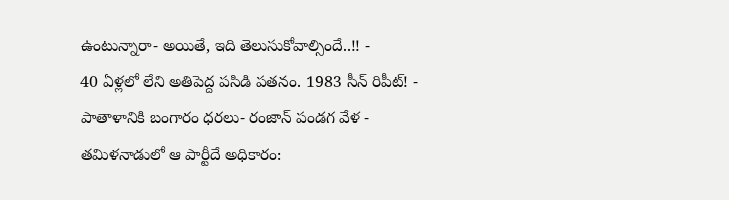ఉంటున్నారా- అయితే, ఇది తెలుసుకోవాల్సిందే..!! -
40 ఏళ్లలో లేని అతిపెద్ద పసిడి పతనం. 1983 సీన్ రిపీట్! -
పాతాళానికి బంగారం ధరలు- రంజాన్ పండగ వేళ -
తమిళనాడులో ఆ పార్టీదే అధికారం: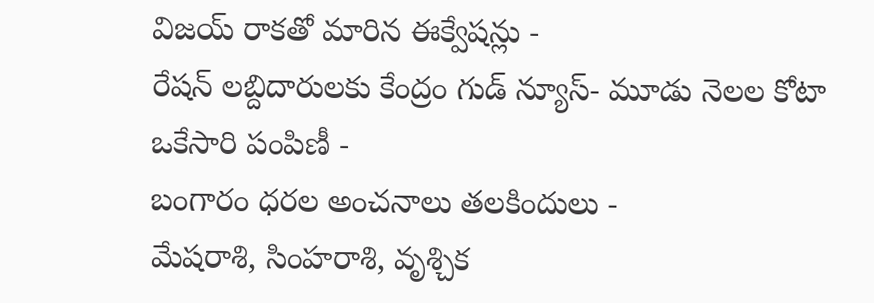విజయ్ రాకతో మారిన ఈక్వేషన్లు -
రేషన్ లబ్దిదారులకు కేంద్రం గుడ్ న్యూస్- మూడు నెలల కోటా ఒకేసారి పంపిణీ -
బంగారం ధరల అంచనాలు తలకిందులు -
మేషరాశి, సింహరాశి, వృశ్చిక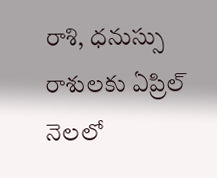రాశి, ధనుస్సు రాశులకు ఏప్రిల్ నెలలో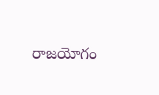రాజయోగం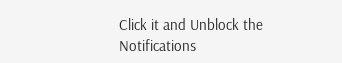Click it and Unblock the Notifications